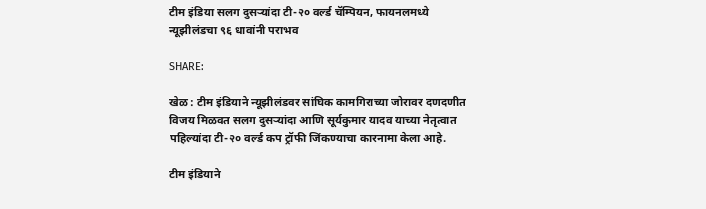टीम इंडिया सलग दुसऱ्यांदा टी-२० वर्ल्ड चॅम्पियन, फायनलमध्ये न्यूझीलंडचा ९६ धावांनी पराभव

SHARE:

खेळ : टीम इंडियाने न्यूझीलंडवर सांघिक कामगिराच्या जोरावर दणदणीत विजय मिळवत सलग दुसऱ्यांदा आणि सूर्यकुमार यादव याच्या नेतृत्वात पहिल्यांदा टी-२० वर्ल्ड कप ट्रॉफी जिंकण्याचा कारनामा केला आहे.

टीम इंडियाने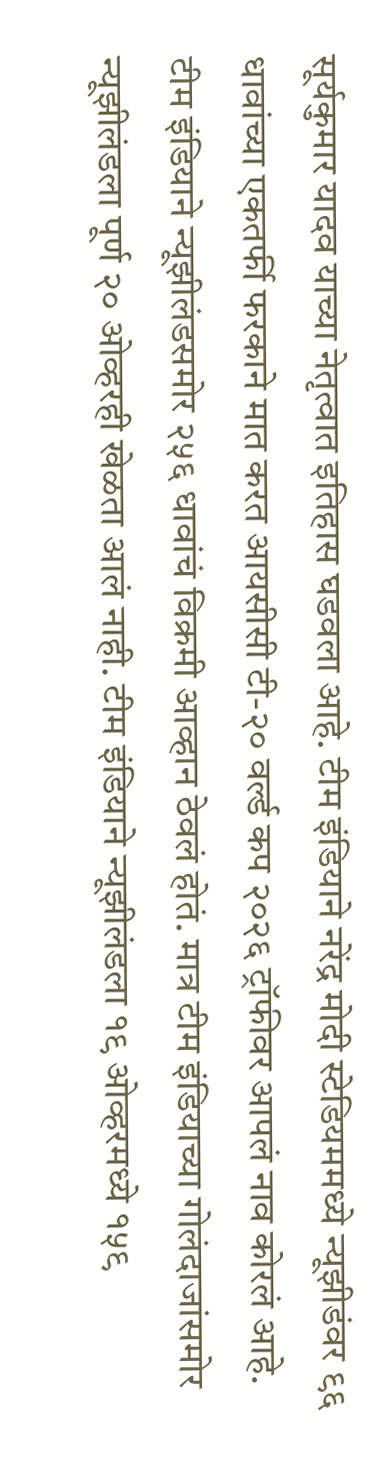सूर्यकुमार यादव याच्या नेतृत्वात इतिहास घडवला आहे. टीम इंडियाने नरेंद्र मोदी स्टेडियममध्ये न्यूझीडंवर ९६ धावांच्या एकतर्फी फरकाने मात करत आयसीसी टी-२० वर्ल्ड कप २०२६ ट्रॉफीवर आपलं नाव कोरलं आहे. टीम इंडियाने न्यूझीलंडसमोर २५६ धावांचं विक्रमी आव्हान ठेवलं होतं. मात्र टीम इंडियाच्या गोलंदाजांसमोर न्यूझीलंडला पूर्ण २० ओव्हरही खेळता आलं नाही. टीम इंडियाने न्यूझीलंडला १९ ओव्हरमध्ये १५९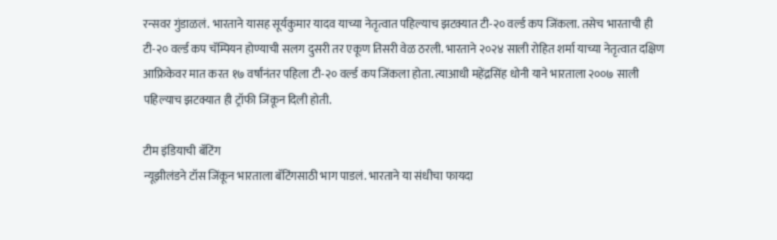रन्सवर गुंडाळलं. भारताने यासह सूर्यकुमार यादव याच्या नेतृत्वात पहिल्याच झटक्यात टी-२० वर्ल्ड कप जिंकला. तसेच भारताची ही टी-२० वर्ल्ड कप चॅम्पियन होण्याची सलग दुसरी तर एकूण तिसरी वेळ ठरली. भारताने २०२४ साली रोहित शर्मा याच्या नेतृत्वात दक्षिण आफ्रिकेवर मात करत १७ वर्षांनंतर पहिला टी-२० वर्ल्ड कप जिंकला होता. त्याआधी महेंद्रसिंह धोनी याने भारताला २००७ साली पहिल्याच झटक्यात ही ट्रॉफी जिंकून दिली होती.

टीम इंडियाची बॅटिंग
न्यूझीलंडने टॉस जिंकून भारताला बॅटिंगसाठी भाग पाडलं. भारताने या संधीचा फायदा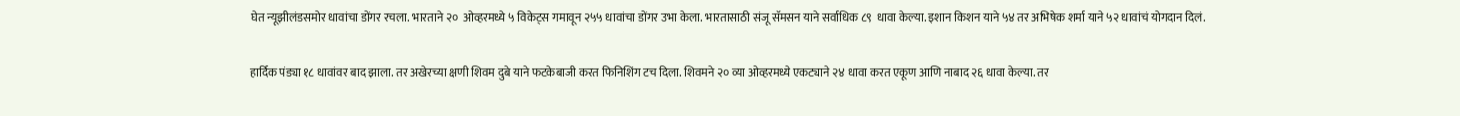घेत न्यूझीलंडसमोर धावांचा डोंगर रचला. भारताने २०  ओव्हरमध्ये ५ विकेट्स गमावून २५५ धावांचा डोंगर उभा केला. भारतासाठी संजू सॅमसन याने सर्वाधिक ८९  धावा केल्या. इशान किशन याने ५४ तर अभिषेक शर्मा याने ५२ धावांचं योगदान दिलं.

हार्दिक पंड्या १८ धावांवर बाद झाला. तर अखेरच्या क्षणी शिवम दुबे याने फटकेबाजी करत फिनिशिंग टच दिला. शिवमने २० व्या ओव्हरमध्ये एकट्याने २४ धावा करत एकूण आणि नाबाद २६ धावा केल्या. तर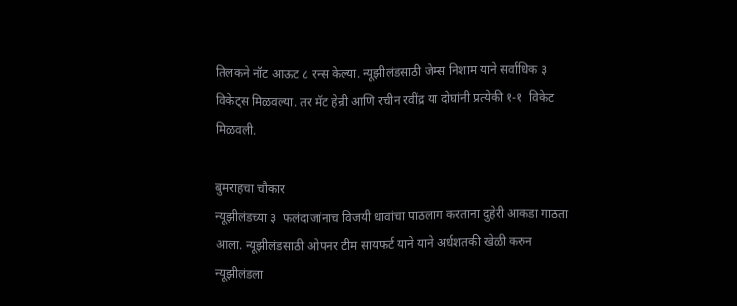तिलकने नॉट आऊट ८ रन्स केल्या. न्यूझीलंडसाठी जेम्स निशाम याने सर्वाधिक ३  विकेट्स मिळवल्या. तर मॅट हेन्री आणि रचीन रवींद्र या दोघांनी प्रत्येकी १-१  विकेट मिळवली.

बुमराहचा चौकार
न्यूझीलंडच्या ३  फलंदाजांनाच विजयी धावांचा पाठलाग करताना दुहेरी आकडा गाठता आला. न्यूझीलंडसाठी ओपनर टीम सायफर्ट याने याने अर्धशतकी खेळी करुन न्यूझीलंडला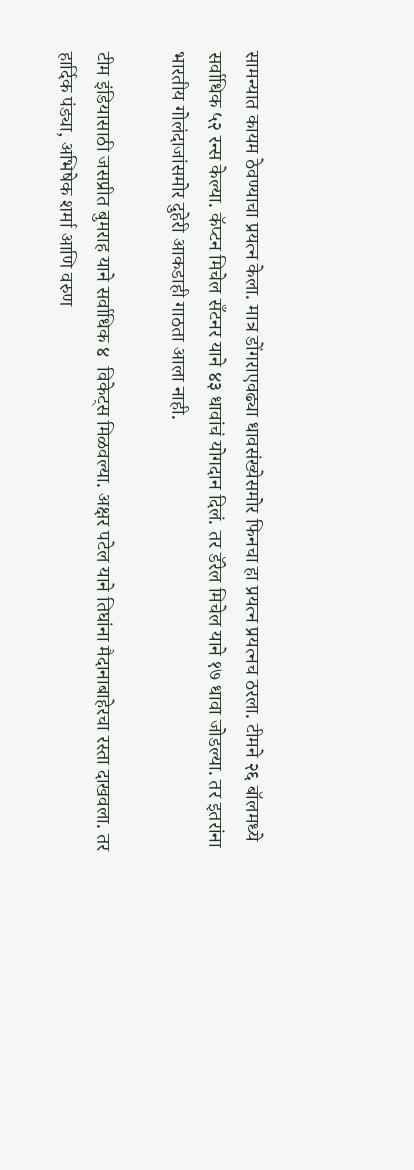सामन्यात कायम ठेवण्याचा प्रयत्न केला. मात्र डोंगराएवढ्या धावसंख्येसमोर फिनचा हा प्रयत्न प्रयत्नच ठरला. टीमने २६ बॉलमध्ये सर्वाधिक ५२ रन्स केल्या. कॅप्टन मिचेल सँटनर याने ४३ धावांचं योगदान दिलं. तर डॅरेल मिचेल याने १७ धावा जोडल्या. तर इतरांना भारतीय गोलंदाजांसमोर दुहेरी आकडाही गाठता आला नाही.

टीम इंडियासाठी जसप्रीत बुमराह याने सर्वाधिक ४  विकेट्स मिळवल्या. अक्षर पटेल याने तिघांना मैदानाबाहेरचा रस्ता दाखवला. तर हार्दिक पंड्या, अभिषेक शर्मा आणि वरुण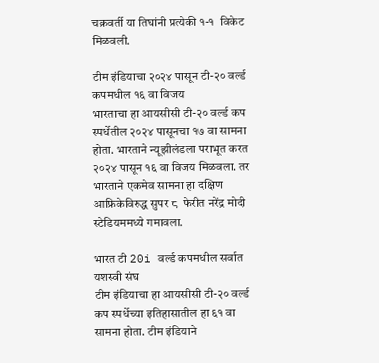चक्रवर्ती या तिघांनी प्रत्येकी १-१  विकेट मिळवली.

टीम इंडियाचा २०२४ पासून टी-२० वर्ल्ड कपमधील १६ वा विजय
भारताचा हा आयसीसी टी-२० वर्ल्ड कप स्पर्धेतील २०२४ पासूनचा १७ वा सामना होता. भारताने न्यूझीलंडला पराभूत करत २०२४ पासून १६ वा विजय मिळवला. तर भारताने एकमेव सामना हा दक्षिण आफ्रिकेविरुद्ध सुपर ८  फेरीत नरेंद्र मोदी स्टेडियममध्ये गमावला.

भारत टी 20i वर्ल्ड कपमधील सर्वात यशस्वी संघ
टीम इंडियाचा हा आयसीसी टी-२० वर्ल्ड कप स्पर्धेच्या इतिहासातील हा ६१ वा सामना होता. टीम इंडियाने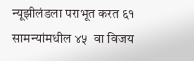न्यूझीलंडला पराभूत करत ६१ सामन्यांमधील ४५  वा विजय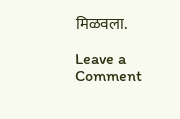मिळवला.

Leave a Comment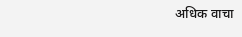अधिक वाचा